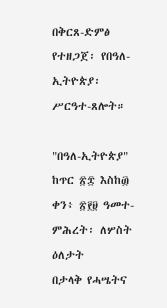በቅርጸ-ድምፅ የተዘጋጀ፡ የበዓለ-ኢትዮጵያ፡ ሥርዓተ-ጸሎት።

"በዓለ-ኢትዮጵያ"
ከጥር ፳፰ እስከ፴ ቀን፥ ፳፻፱ ዓመተ-ምሕረት፡ ለሦስት ዕለታት
በታላቅ የሓሤትና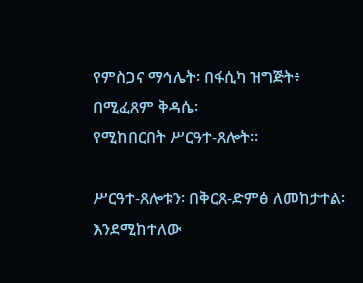የምስጋና ማኅሌት፡ በፋሲካ ዝግጅት፥ በሚፈጸም ቅዳሴ፡
የሚከበርበት ሥርዓተ-ጸሎት።

ሥርዓተ-ጸሎቱን፡ በቅርጸ-ድምፅ ለመከታተል፡ እንደሚከተለው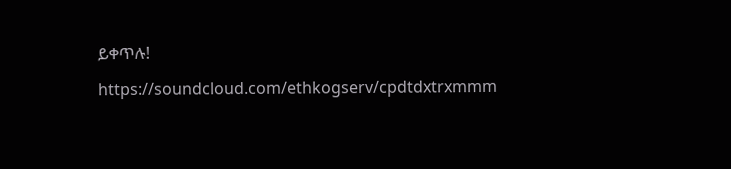ይቀጥሉ!

https://soundcloud.com/ethkogserv/cpdtdxtrxmmm